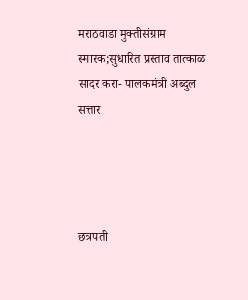मराठवाडा मुक्तीसंग्राम स्मारक;सुधारित प्रस्ताव तात्काळ सादर करा- पालकमंत्री अब्दुल सत्तार




छत्रपती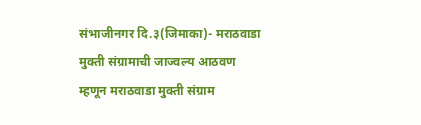संभाजीनगर दि.३(जिमाका)- मराठवाडा मुक्ती संग्रामाची जाज्वल्य आठवण म्हणून मराठवाडा मुक्ती संग्राम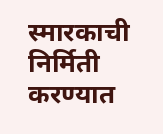स्मारकाची निर्मिती करण्यात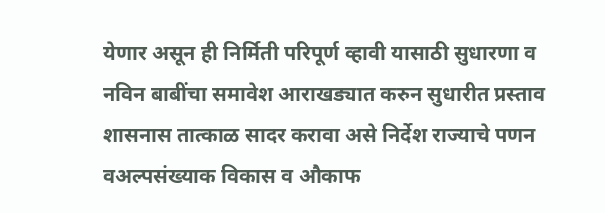येणार असून ही निर्मिती परिपूर्ण व्हावी यासाठी सुधारणा व नविन बाबींचा समावेश आराखड्यात करुन सुधारीत प्रस्ताव शासनास तात्काळ सादर करावा असे निर्देश राज्याचे पणन वअल्पसंख्याक विकास व औकाफ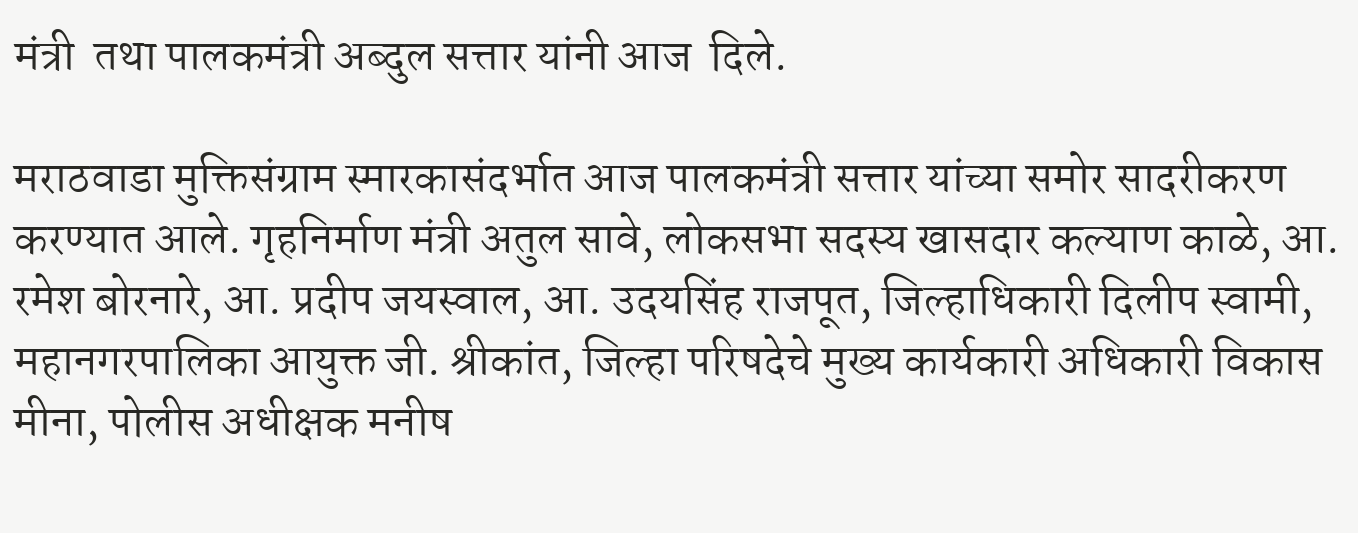मंत्री  तथा पालकमंत्री अब्दुल सत्तार यांनी आज  दिले.

मराठवाडा मुक्तिसंग्राम स्मारकासंदर्भात आज पालकमंत्री सत्तार यांच्या समोर सादरीकरण करण्यात आले. गृहनिर्माण मंत्री अतुल सावे, लोकसभा सदस्य खासदार कल्याण काळे, आ. रमेश बोरनारे, आ. प्रदीप जयस्वाल, आ. उदयसिंह राजपूत, जिल्हाधिकारी दिलीप स्वामी, महानगरपालिका आयुक्त जी. श्रीकांत, जिल्हा परिषदेचे मुख्य कार्यकारी अधिकारी विकास मीना, पोलीस अधीक्षक मनीष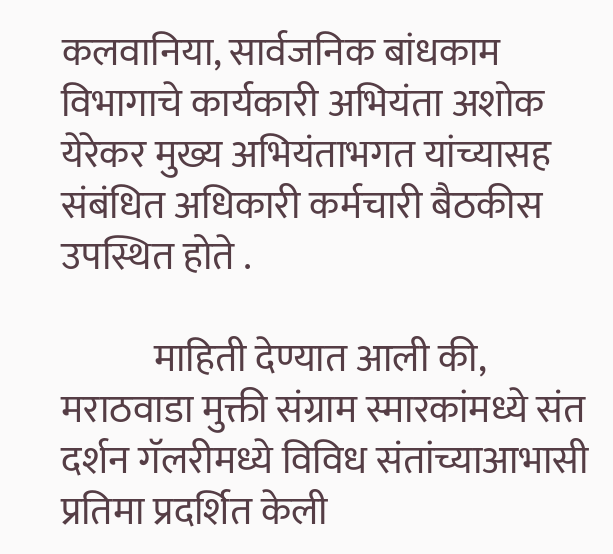कलवानिया, सार्वजनिक बांधकाम विभागाचे कार्यकारी अभियंता अशोक येरेकर मुख्य अभियंताभगत यांच्यासह संबंधित अधिकारी कर्मचारी बैठकीस उपस्थित होते .

            माहिती देण्यात आली की, मराठवाडा मुक्ती संग्राम स्मारकांमध्ये संत दर्शन गॅलरीमध्ये विविध संतांच्याआभासी प्रतिमा प्रदर्शित केली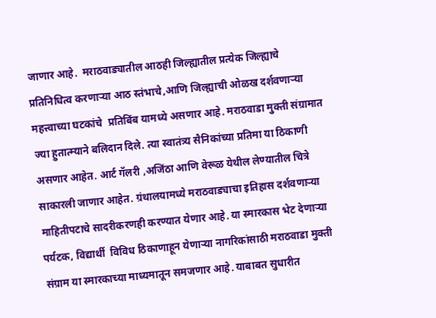जाणार आहे.  मराठवाड्यातील आठही जिल्ह्यातील प्रत्येक जिल्ह्याचे प्रतिनिधित्व करणाऱ्या आठ स्तंभाचे,आणि जिल्ह्याची ओळख दर्शवणाऱ्या महत्त्वाच्या घटकांचे  प्रतिबिंब यामध्ये असणार आहे. मराठवाडा मुक्ती संग्रामात ज्या हुतात्म्याने बलिदान दिले. त्या स्वातंत्र्य सैनिकांच्या प्रतिमा या ठिकाणी असणार आहेत. आर्ट गॅलरी ,अजिंठा आणि वेरूळ येथील लेण्यातील चित्रे साकारली जाणार आहेत. ग्रंथालयामध्ये मराठवाड्याचा इतिहास दर्शवणाऱ्या माहितीपटाचे सादरीकरणही करण्यात येणार आहे. या स्मारकास भेट देणाऱ्या पर्यटक, विद्यार्थी  विविध ठिकाणाहून येणाऱ्या नागरिकांसाठी मराठवाडा मुक्ती संग्राम या स्मारकाच्या माध्यमातून समजणार आहे. याबाबत सुधारीत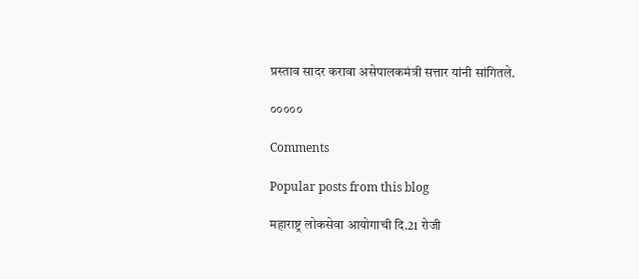प्रस्ताव सादर करावा असेपालकमंत्री सत्तार यांनी सांगितले.

०००००

Comments

Popular posts from this blog

महाराष्ट्र लोकसेवा आयोगाची दि.21 रोजी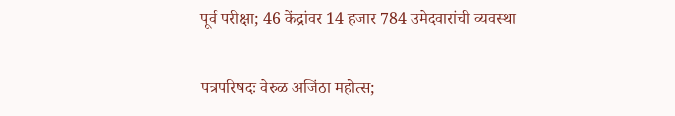पूर्व परीक्षा; 46 केंद्रांवर 14 हजार 784 उमेदवारांची व्यवस्था

पत्रपरिषदः वेरुळ अजिंठा महोत्स;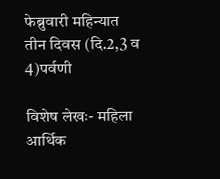फेब्रुवारी महिन्यात तीन दिवस (दि.2,3 व 4)पर्वणी

विशेष लेखः- महिला आर्थिक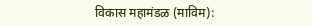विकास महामंडळ (माविम):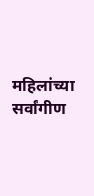महिलांच्या सर्वांगीण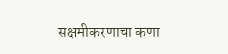सक्षमीकरणाचा कणा